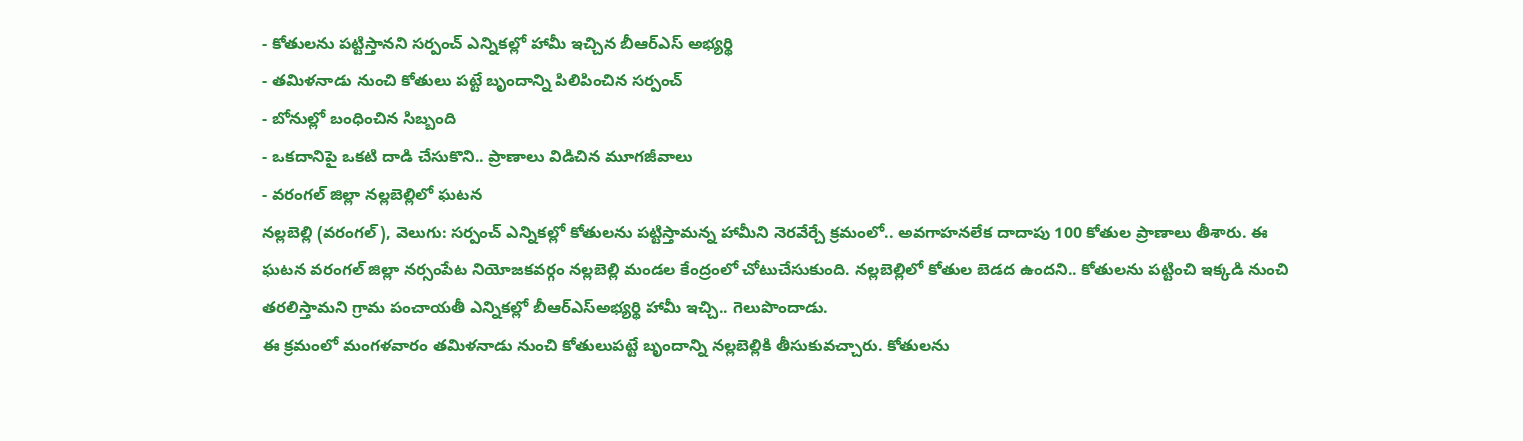- కోతులను పట్టిస్తానని సర్పంచ్ ఎన్నికల్లో హామీ ఇచ్చిన బీఆర్ఎస్ అభ్యర్థి
- తమిళనాడు నుంచి కోతులు పట్టే బృందాన్ని పిలిపించిన సర్పంచ్
- బోనుల్లో బంధించిన సిబ్బంది
- ఒకదానిపై ఒకటి దాడి చేసుకొని.. ప్రాణాలు విడిచిన మూగజీవాలు
- వరంగల్ జిల్లా నల్లబెల్లిలో ఘటన
నల్లబెల్లి (వరంగల్), వెలుగు: సర్పంచ్ ఎన్నికల్లో కోతులను పట్టిస్తామన్న హామీని నెరవేర్చే క్రమంలో.. అవగాహనలేక దాదాపు 100 కోతుల ప్రాణాలు తీశారు. ఈ ఘటన వరంగల్ జిల్లా నర్సంపేట నియోజకవర్గం నల్లబెల్లి మండల కేంద్రంలో చోటుచేసుకుంది. నల్లబెల్లిలో కోతుల బెడద ఉందని.. కోతులను పట్టించి ఇక్కడి నుంచి తరలిస్తామని గ్రామ పంచాయతీ ఎన్నికల్లో బీఆర్ఎస్అభ్యర్థి హామీ ఇచ్చి.. గెలుపొందాడు.
ఈ క్రమంలో మంగళవారం తమిళనాడు నుంచి కోతులుపట్టే బృందాన్ని నల్లబెల్లికి తీసుకువచ్చారు. కోతులను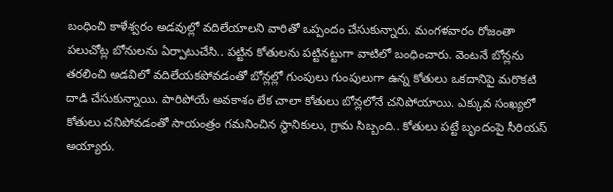బంధించి కాళేశ్వరం అడవుల్లో వదిలేయాలని వారితో ఒప్పందం చేసుకున్నారు. మంగళవారం రోజంతా పలుచోట్ల బోనులను ఏర్పాటుచేసి.. పట్టిన కోతులను పట్టినట్టుగా వాటిలో బంధించారు. వెంటనే బోన్లను తరలించి అడవిలో వదిలేయకపోవడంతో బోన్లల్లో గుంపులు గుంపులుగా ఉన్న కోతులు ఒకదానిపై మరొకటి దాడి చేసుకున్నాయి. పారిపోయే అవకాశం లేక చాలా కోతులు బోన్లలోనే చనిపోయాయి. ఎక్కువ సంఖ్యలో కోతులు చనిపోవడంతో సాయంత్రం గమనించిన స్థానికులు, గ్రామ సిబ్బంది.. కోతులు పట్టే బృందంపై సీరియస్ అయ్యారు.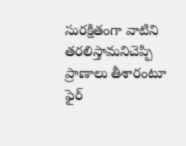సురక్షితంగా వాటిని తరలిస్తామనిచెప్పి ప్రాణాలు తీశారంటూ ఫైర్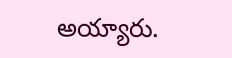అయ్యారు.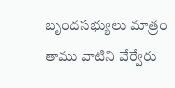బృందసభ్యులు మాత్రం తాము వాటిని వేర్వేరు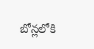బోన్లలోకి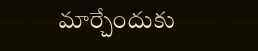మార్చేందుకు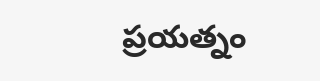ప్రయత్నం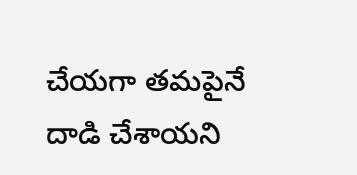చేయగా తమపైనే దాడి చేశాయని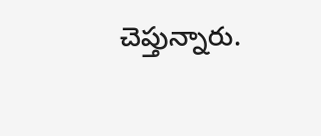చెప్తున్నారు.